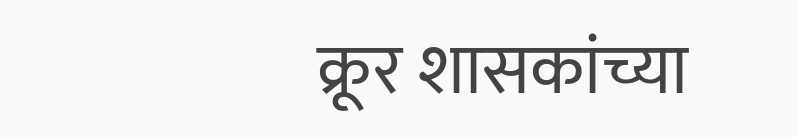क्रूर शासकांच्या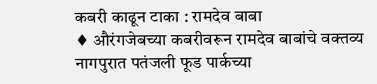कबरी काढून टाका : रामदेव बाबा
♦ औरंगजेबच्या कबरीवरून रामदेव बाबांचे वक्तव्य नागपुरात पतंजली फूड पार्कच्या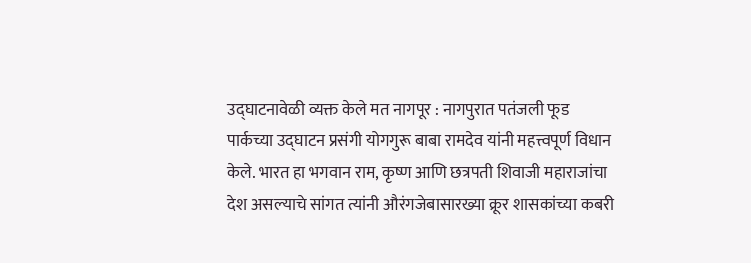उद्घाटनावेळी व्यक्त केले मत नागपूर : नागपुरात पतंजली फूड पार्कच्या उद्घाटन प्रसंगी योगगुरू बाबा रामदेव यांनी महत्त्वपूर्ण विधान केले. भारत हा भगवान राम, कृष्ण आणि छत्रपती शिवाजी महाराजांचा देश असल्याचे सांगत त्यांनी औरंगजेबासारख्या क्रूर शासकांच्या कबरी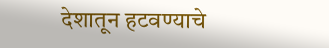देशातून हटवण्याचे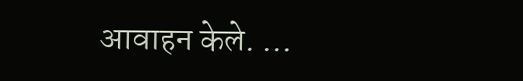आवाहन केले. …